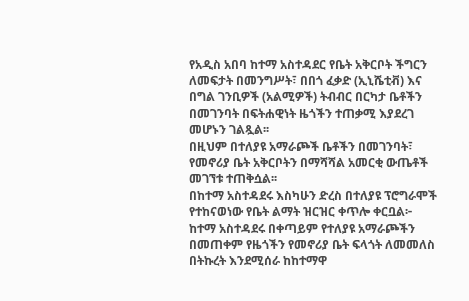የአዲስ አበባ ከተማ አስተዳደር የቤት አቅርቦት ችግርን ለመፍታት በመንግሥት፣ በበጎ ፈቃድ (ኢኒሼቲቭ) እና በግል ገንቢዎች (አልሚዎች) ትብብር በርካታ ቤቶችን በመገንባት በፍትሐዊነት ዜጎችን ተጠቃሚ እያደረገ መሆኑን ገልጿል፡፡
በዚህም በተለያዩ አማራጮች ቤቶችን በመገንባት፣ የመኖሪያ ቤት አቅርቦትን በማሻሻል አመርቂ ውጤቶች መገኘቱ ተጠቅሷል፡፡
በከተማ አስተዳደሩ እስካሁን ድረስ በተለያዩ ፕሮግራሞች የተከናወነው የቤት ልማት ዝርዝር ቀጥሎ ቀርቧል፦
ከተማ አስተዳደሩ በቀጣይም የተለያዩ አማራጮችን በመጠቀም የዜጎችን የመኖሪያ ቤት ፍላጎት ለመመለስ በትኩረት እንደሚሰራ ከከተማዋ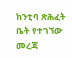ከንቲባ ጽሕፈት ቤት የተገኘው መረጃ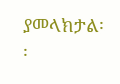ያመላክታል፡፡